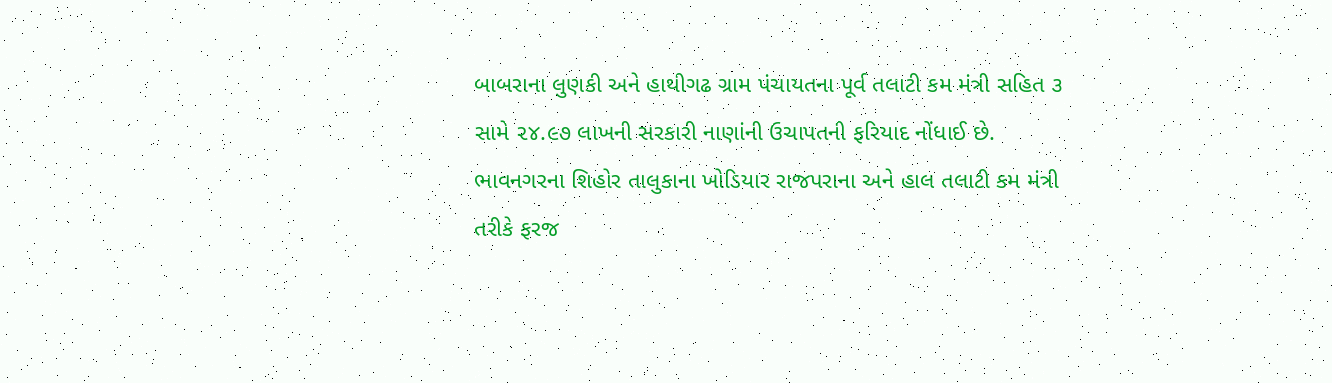બાબરાના લુણકી અને હાથીગઢ ગ્રામ પંચાયતના પૂર્વ તલાટી કમ મંત્રી સહિત ૩ સામે ૨૪.૯૭ લાખની સરકારી નાણાંની ઉચાપતની ફરિયાદ નોંધાઈ છે. ભાવનગરના શિહોર તાલુકાના ખોડિયાર રાજપરાના અને હાલ તલાટી કમ મંત્રી તરીકે ફરજ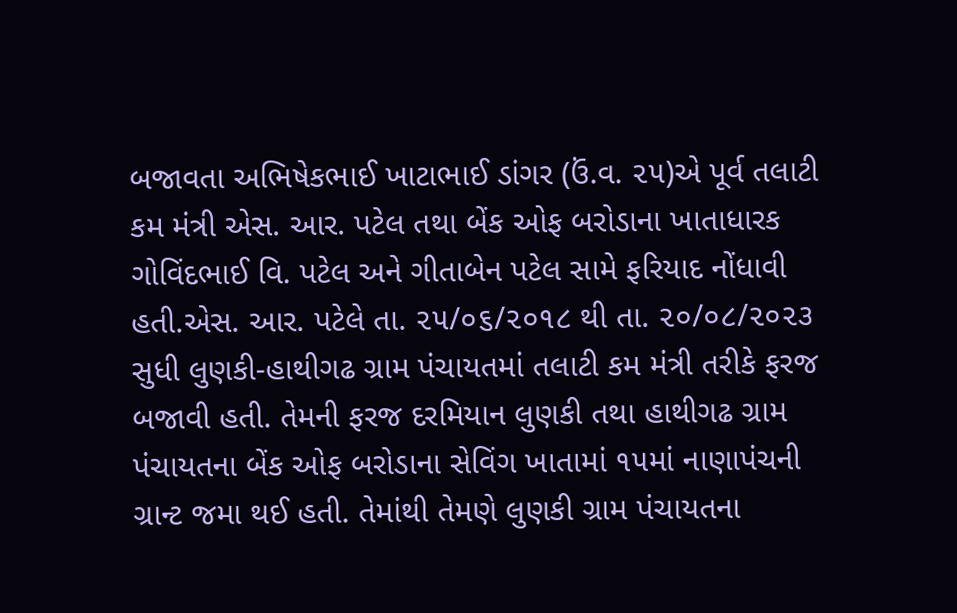બજાવતા અભિષેકભાઈ ખાટાભાઈ ડાંગર (ઉં.વ. ૨૫)એ પૂર્વ તલાટી કમ મંત્રી એસ. આર. પટેલ તથા બેંક ઓફ બરોડાના ખાતાધારક ગોવિંદભાઈ વિ. પટેલ અને ગીતાબેન પટેલ સામે ફરિયાદ નોંધાવી હતી.એસ. આર. પટેલે તા. ૨૫/૦૬/૨૦૧૮ થી તા. ૨૦/૦૮/૨૦૨૩ સુધી લુણકી-હાથીગઢ ગ્રામ પંચાયતમાં તલાટી કમ મંત્રી તરીકે ફરજ બજાવી હતી. તેમની ફરજ દરમિયાન લુણકી તથા હાથીગઢ ગ્રામ પંચાયતના બેંક ઓફ બરોડાના સેવિંગ ખાતામાં ૧૫માં નાણાપંચની ગ્રાન્ટ જમા થઈ હતી. તેમાંથી તેમણે લુણકી ગ્રામ પંચાયતના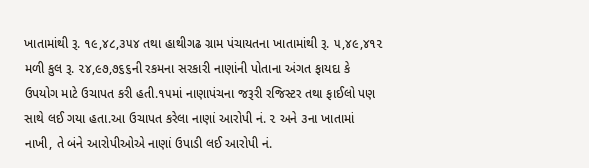ખાતામાંથી રૂ. ૧૯,૪૮,૩૫૪ તથા હાથીગઢ ગ્રામ પંચાયતના ખાતામાંથી રૂ. ૫,૪૯,૪૧૨ મળી કુલ રૂ. ૨૪,૯૭,૭૬૬ની રકમના સરકારી નાણાંની પોતાના અંગત ફાયદા કે ઉપયોગ માટે ઉચાપત કરી હતી.૧૫માં નાણાપંચના જરૂરી રજિસ્ટર તથા ફાઈલો પણ સાથે લઈ ગયા હતા.આ ઉચાપત કરેલા નાણાં આરોપી નં. ૨ અને ૩ના ખાતામાં નાખી, તે બંને આરોપીઓએ નાણાં ઉપાડી લઈ આરોપી નં.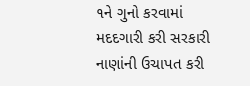૧ને ગુનો કરવામાં મદદગારી કરી સરકારી નાણાંની ઉચાપત કરી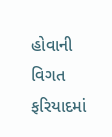હોવાની વિગત ફરિયાદમાં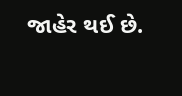જાહેર થઈ છે.